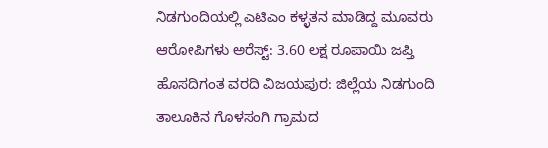ನಿಡಗುಂದಿಯಲ್ಲಿ ಎಟಿಎಂ ಕಳ್ಳತನ ಮಾಡಿದ್ದ ಮೂವರು ಆರೋಪಿಗಳು ಅರೆಸ್ಟ್: 3.60 ಲಕ್ಷ ರೂಪಾಯಿ ಜಪ್ತಿ
ಹೊಸದಿಗಂತ ವರದಿ ವಿಜಯಪುರ: ಜಿಲ್ಲೆಯ ನಿಡಗುಂದಿ ತಾಲೂಕಿನ ಗೊಳಸಂಗಿ ಗ್ರಾಮದ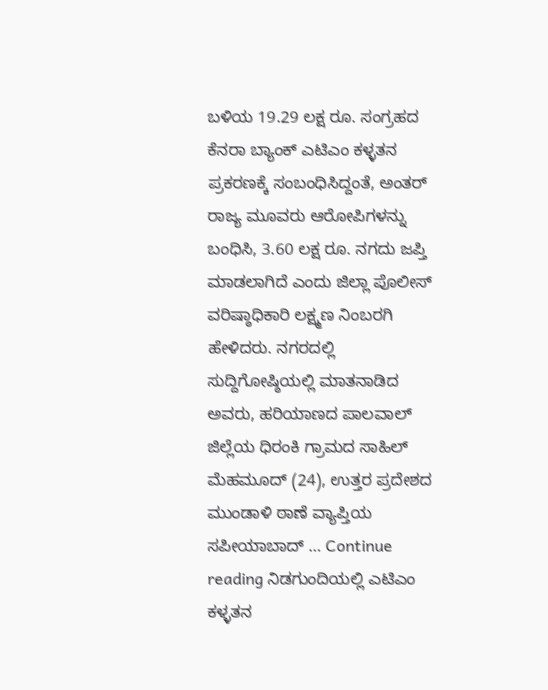ಬಳಿಯ 19.29 ಲಕ್ಷ ರೂ. ಸಂಗ್ರಹದ ಕೆನರಾ ಬ್ಯಾಂಕ್ ಎಟಿಎಂ ಕಳ್ಳತನ ಪ್ರಕರಣಕ್ಕೆ ಸಂಬಂಧಿಸಿದ್ದಂತೆ, ಅಂತರ್ ರಾಜ್ಯ ಮೂವರು ಆರೋಪಿಗಳನ್ನು ಬಂಧಿಸಿ, 3.60 ಲಕ್ಷ ರೂ. ನಗದು ಜಪ್ತಿ ಮಾಡಲಾಗಿದೆ ಎಂದು ಜಿಲ್ಲಾ ಪೊಲೀಸ್ ವರಿಷ್ಠಾಧಿಕಾರಿ ಲಕ್ಷ್ಮಣ ನಿಂಬರಗಿ ಹೇಳಿದರು. ನಗರದಲ್ಲಿ ಸುದ್ದಿಗೋಷ್ಠಿಯಲ್ಲಿ ಮಾತನಾಡಿದ ಅವರು, ಹರಿಯಾಣದ ಪಾಲವಾಲ್ ಜಿಲ್ಲೆಯ ಧಿರಂಕಿ ಗ್ರಾಮದ ಸಾಹಿಲ್ ಮೆಹಮೂದ್ (24), ಉತ್ತರ ಪ್ರದೇಶದ ಮುಂಡಾಳಿ ಠಾಣೆ ವ್ಯಾಪ್ತಿಯ ಸಪೀಯಾಬಾದ್ … Continue reading ನಿಡಗುಂದಿಯಲ್ಲಿ ಎಟಿಎಂ ಕಳ್ಳತನ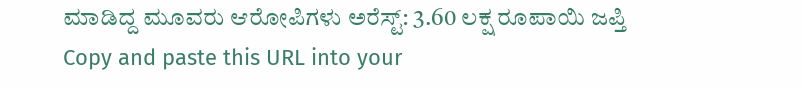ಮಾಡಿದ್ದ ಮೂವರು ಆರೋಪಿಗಳು ಅರೆಸ್ಟ್: 3.60 ಲಕ್ಷ ರೂಪಾಯಿ ಜಪ್ತಿ
Copy and paste this URL into your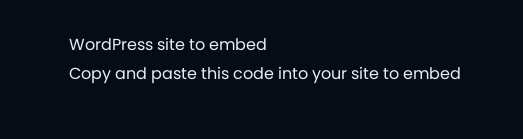WordPress site to embed
Copy and paste this code into your site to embed